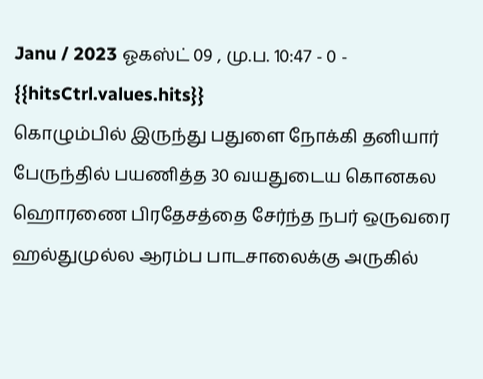Janu / 2023 ஓகஸ்ட் 09 , மு.ப. 10:47 - 0 - {{hitsCtrl.values.hits}}
கொழும்பில் இருந்து பதுளை நோக்கி தனியார் பேருந்தில் பயணித்த 30 வயதுடைய கொனகல ஹொரணை பிரதேசத்தை சேர்ந்த நபர் ஒருவரை ஹல்துமுல்ல ஆரம்ப பாடசாலைக்கு அருகில்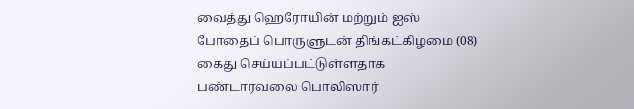வைத்து ஹெரோயின் மற்றும் ஐஸ் போதைப் பொருளுடன் திங்கட்கிழமை (08) கைது செய்யப்பட்டுள்ளதாக பண்டாரவலை பொலிஸார்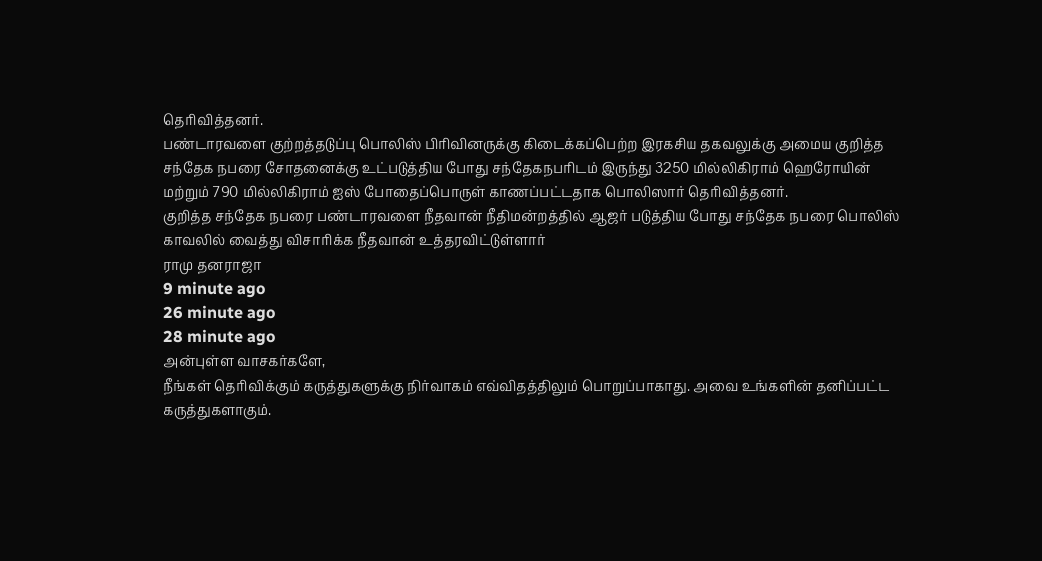தெரிவித்தனர்.
பண்டாரவளை குற்றத்தடுப்பு பொலிஸ் பிரிவினருக்கு கிடைக்கப்பெற்ற இரகசிய தகவலுக்கு அமைய குறித்த சந்தேக நபரை சோதனைக்கு உட்படுத்திய போது சந்தேகநபரிடம் இருந்து 3250 மில்லிகிராம் ஹெரோயின் மற்றும் 790 மில்லிகிராம் ஐஸ் போதைப்பொருள் காணப்பட்டதாக பொலிஸார் தெரிவித்தனர்.
குறித்த சந்தேக நபரை பண்டாரவளை நீதவான் நீதிமன்றத்தில் ஆஜர் படுத்திய போது சந்தேக நபரை பொலிஸ் காவலில் வைத்து விசாரிக்க நீதவான் உத்தரவிட்டுள்ளார்
ராமு தனராஜா
9 minute ago
26 minute ago
28 minute ago
அன்புள்ள வாசகர்களே,
நீங்கள் தெரிவிக்கும் கருத்துகளுக்கு நிர்வாகம் எவ்விதத்திலும் பொறுப்பாகாது. அவை உங்களின் தனிப்பட்ட கருத்துகளாகும்.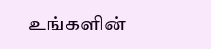உங்களின்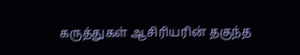கருத்துகள் ஆசிரியரின் தகுந்த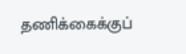தணிக்கைக்குப்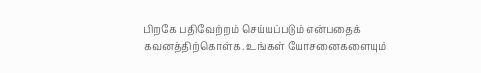பிறகே பதிவேற்றம் செய்யப்படும் என்பதைக் கவனத்திற்கொள்க. உங்கள் யோசனைகளையும்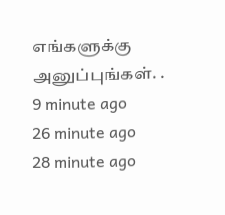எங்களுக்கு அனுப்புங்கள். .
9 minute ago
26 minute ago
28 minute ago